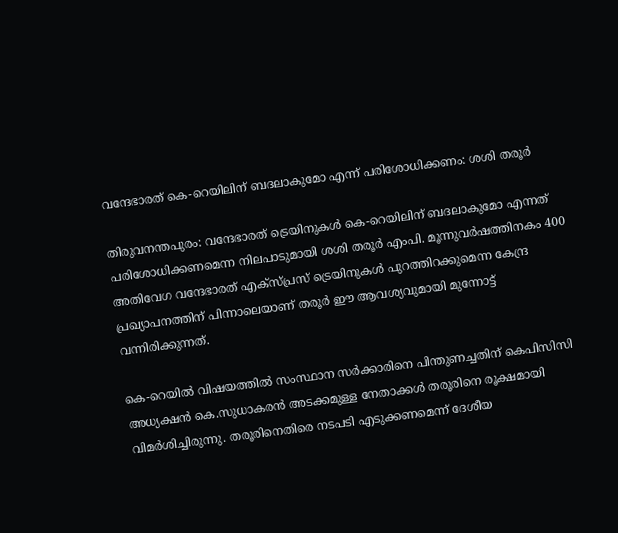വന്ദേഭാരത് കെ-റെയിലിന് ബദലാകുമോ എന്ന് പരിശോധിക്കണം: ശശി തരൂര്‍

തിരുവനന്തപുരം: വന്ദേഭാരത് ട്രെയിനുകള്‍ കെ-റെയിലിന് ബദലാകുമോ എന്നത് പരിശോധിക്കണമെന്ന നിലപാടുമായി ശശി തരൂര്‍ എംപി. മൂന്നുവര്‍ഷത്തിനകം 400 അതിവേഗ വന്ദേഭാരത് എക്‌സ്പ്രസ് ട്രെയിനുകള്‍ പുറത്തിറക്കുമെന്ന കേന്ദ്ര പ്രഖ്യാപനത്തിന് പിന്നാലെയാണ് തരൂര്‍ ഈ ആവശ്യവുമായി മുന്നോട്ട് വന്നിരിക്കുന്നത്.

കെ-റെയില്‍ വിഷയത്തില്‍ സംസ്ഥാന സര്‍ക്കാരിനെ പിന്തുണച്ചതിന് കെപിസിസി അധ്യക്ഷന്‍ കെ.സുധാകരന്‍ അടക്കമുള്ള നേതാക്കള്‍ തരൂരിനെ രൂക്ഷമായി വിമര്‍ശിച്ചിരുന്നു. തരൂരിനെതിരെ നടപടി എടുക്കണമെന്ന് ദേശീയ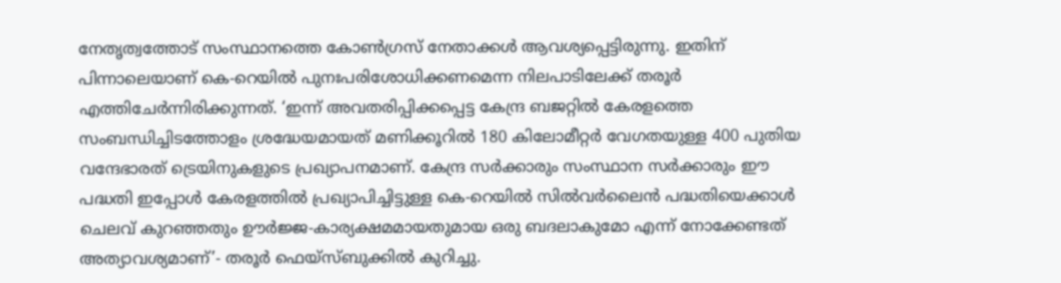നേതൃത്വത്തോട് സംസ്ഥാനത്തെ കോണ്‍ഗ്രസ് നേതാക്കള്‍ ആവശ്യപ്പെട്ടിരുന്നു. ഇതിന് പിന്നാലെയാണ് കെ-റെയില്‍ പുനഃപരിശോധിക്കണമെന്ന നിലപാടിലേക്ക് തരൂര്‍ എത്തിചേര്‍ന്നിരിക്കുന്നത്. ‘ഇന്ന് അവതരിപ്പിക്കപ്പെട്ട കേന്ദ്ര ബജറ്റില്‍ കേരളത്തെ സംബന്ധിച്ചിടത്തോളം ശ്രദ്ധേയമായത് മണിക്കൂറില്‍ 180 കിലോമീറ്റര്‍ വേഗതയുള്ള 400 പുതിയ വന്ദേഭാരത് ട്രെയിനുകളുടെ പ്രഖ്യാപനമാണ്. കേന്ദ്ര സര്‍ക്കാരും സംസ്ഥാന സര്‍ക്കാരും ഈ പദ്ധതി ഇപ്പോള്‍ കേരളത്തില്‍ പ്രഖ്യാപിച്ചിട്ടുള്ള കെ-റെയില്‍ സില്‍വര്‍ലൈന്‍ പദ്ധതിയെക്കാള്‍ ചെലവ് കുറഞ്ഞതും ഊര്‍ജ്ജ-കാര്യക്ഷമമായതുമായ ഒരു ബദലാകുമോ എന്ന് നോക്കേണ്ടത് അത്യാവശ്യമാണ്’- തരൂര്‍ ഫെയ്‌സ്ബുക്കില്‍ കുറിച്ചു.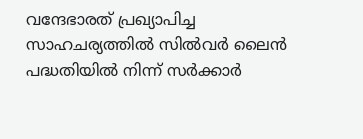വന്ദേഭാരത് പ്രഖ്യാപിച്ച സാഹചര്യത്തില്‍ സില്‍വര്‍ ലൈന്‍ പദ്ധതിയില്‍ നിന്ന് സര്‍ക്കാര്‍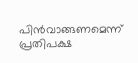പിന്‍വാങ്ങണമെന്ന് പ്രതിപക്ഷ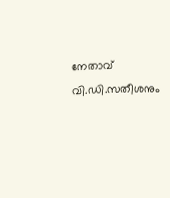നേതാവ് വി.ഡി.സതീശനും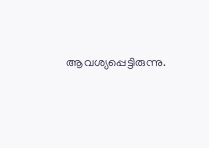ആവശ്യപ്പെട്ടിരുന്നു.